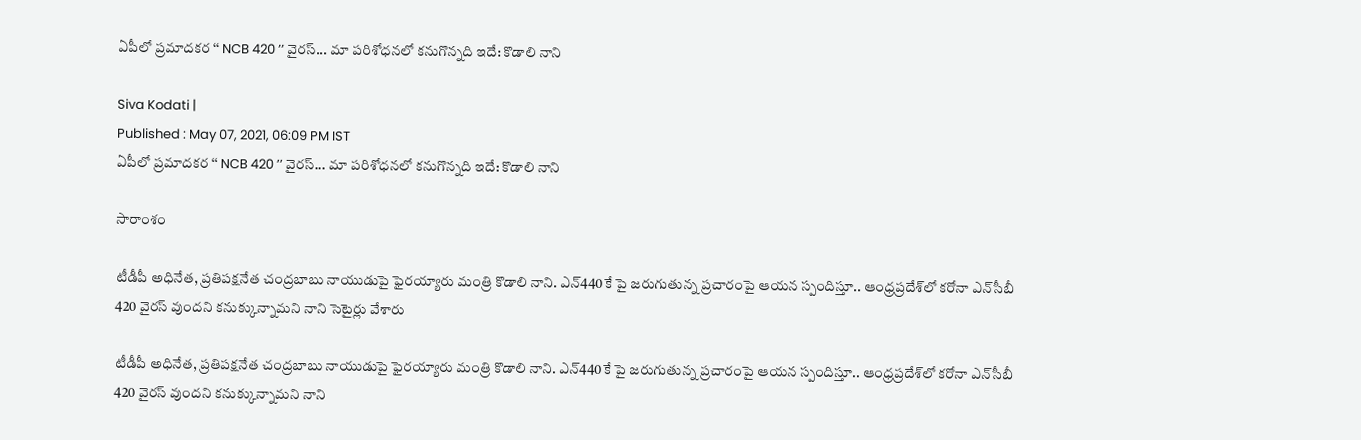ఏపీలో ప్రమాదకర ‘‘ NCB 420 ’’ వైరస్... మా పరిశోధనలో కనుగొన్నది ఇదే: కొడాలి నాని

Siva Kodati |
Published : May 07, 2021, 06:09 PM IST
ఏపీలో ప్రమాదకర ‘‘ NCB 420 ’’ వైరస్... మా పరిశోధనలో కనుగొన్నది ఇదే: కొడాలి నాని

సారాంశం

టీడీపీ అధినేత, ప్రతిపక్షనేత చంద్రబాబు నాయుడుపై ఫైరయ్యారు మంత్రి కొడాలి నాని. ఎన్440కే పై జరుగుతున్న ప్రచారంపై ఆయన స్పందిస్తూ.. ఆంధ్రప్రదేశ్‌లో కరోనా ఎన్‌సీబీ 420 వైరస్ వుందని కనుక్కున్నామని నాని సెటైర్లు వేశారు

టీడీపీ అధినేత, ప్రతిపక్షనేత చంద్రబాబు నాయుడుపై ఫైరయ్యారు మంత్రి కొడాలి నాని. ఎన్440కే పై జరుగుతున్న ప్రచారంపై ఆయన స్పందిస్తూ.. ఆంధ్రప్రదేశ్‌లో కరోనా ఎన్‌సీబీ 420 వైరస్ వుందని కనుక్కున్నామని నాని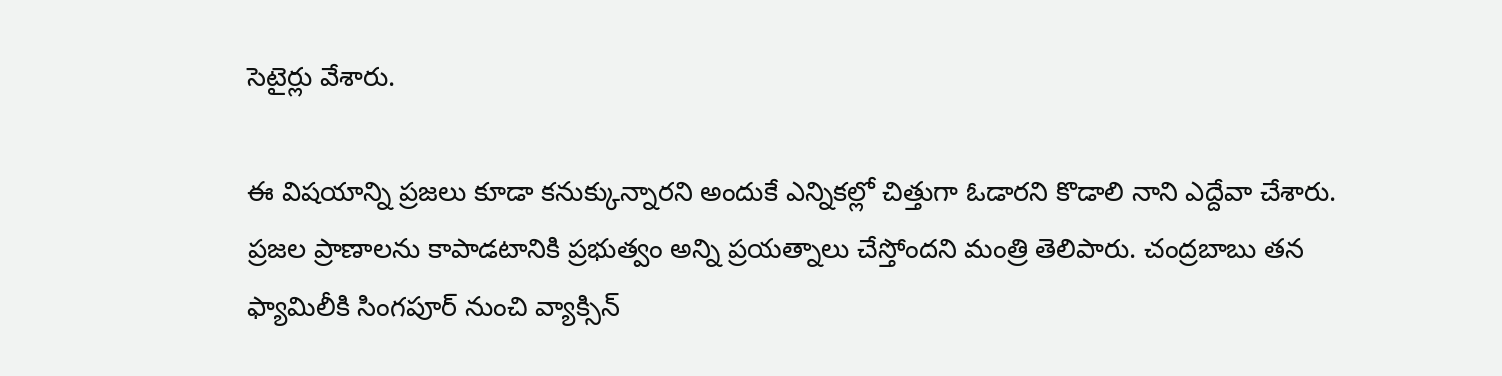సెటైర్లు వేశారు.

ఈ విషయాన్ని ప్రజలు కూడా కనుక్కున్నారని అందుకే ఎన్నికల్లో చిత్తుగా ఓడారని కొడాలి నాని ఎద్దేవా చేశారు. ప్రజల ప్రాణాలను కాపాడటానికి ప్రభుత్వం అన్ని ప్రయత్నాలు చేస్తోందని మంత్రి తెలిపారు. చంద్రబాబు తన ఫ్యామిలీకి సింగపూర్ నుంచి వ్యాక్సిన్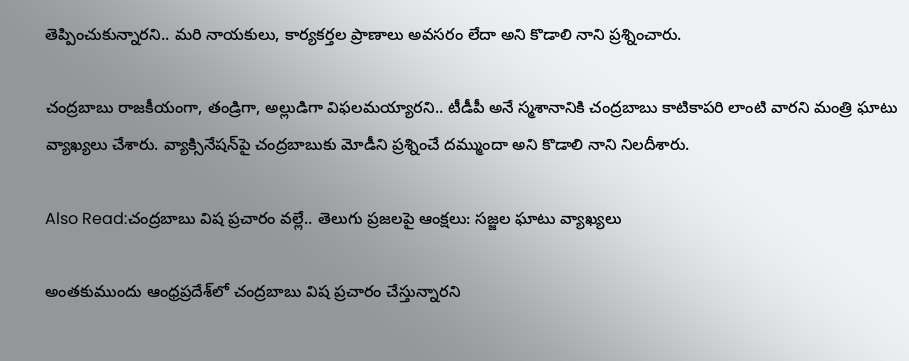తెప్పించుకున్నారని.. మరి నాయకులు, కార్యకర్తల ప్రాణాలు అవసరం లేదా అని కొడాలి నాని ప్రశ్నించారు.

చంద్రబాబు రాజకీయంగా, తండ్రిగా, అల్లుడిగా విఫలమయ్యారని.. టీడీపీ అనే స్మశానానికి చంద్రబాబు కాటికాపరి లాంటి వారని మంత్రి ఘాటు వ్యాఖ్యలు చేశారు. వ్యాక్సినేషన్‌పై చంద్రబాబుకు మోడీని ప్రశ్నించే దమ్ముందా అని కొడాలి నాని నిలదీశారు.

Also Read:చంద్రబాబు విష ప్రచారం వల్లే.. తెలుగు ప్రజలపై ఆంక్షలు: సజ్జల ఘాటు వ్యాఖ్యలు

అంతకుముందు ఆంధ్రప్రదేశ్‌లో చంద్రబాబు విష ప్రచారం చేస్తున్నారని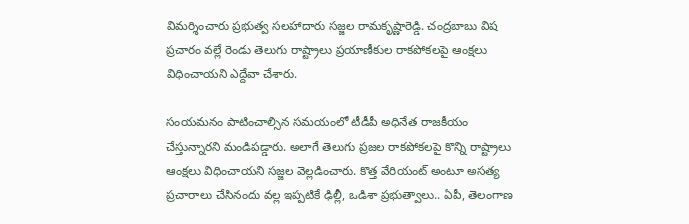విమర్శించారు ప్రభుత్వ సలహాదారు సజ్జల రామకృష్ణారెడ్డి. చంద్రబాబు విష ప్రచారం వల్లే రెండు తెలుగు రాష్ట్రాలు ప్రయాణీకుల రాకపోకలపై ఆంక్షలు విధించాయని ఎద్దేవా చేశారు.

సంయమనం పాటించాల్సిన సమయంలో టీడీపీ అధినేత రాజకీయం చేస్తున్నారని మండిపడ్డారు. అలాగే తెలుగు ప్రజల రాకపోకలపై కొన్ని రాష్ట్రాలు ఆంక్షలు విధించాయని సజ్జల వెల్లడించారు. కొత్త వేరియంట్‌ అంటూ అసత్య ప్రచారాలు చేసినందు వల్ల ఇప్పటికే ఢిల్లీ, ఒడిశా ప్రభుత్వాలు.. ఏపీ, తెలంగాణ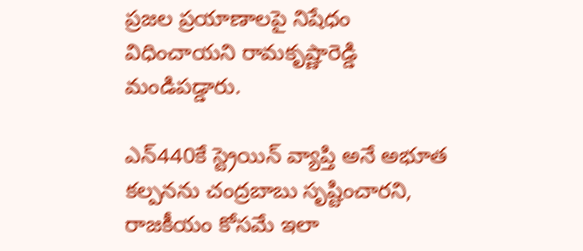ప్రజల ప్రయాణాలపై నిషేధం విధించాయని రామకృష్ణారెడ్డి మండిపడ్డారు.

ఎన్‌440కే స్ట్రెయిన్‌ వ్యాప్తి అనే అభూత కల్పనను చంద్రబాబు సృష్టించారని, రాజకీయం కోసమే ఇలా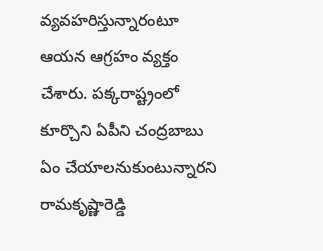వ్యవహరిస్తున్నారంటూ ఆయన ఆగ్రహం వ్యక్తం చేశారు. పక్కరాష్ట్రంలో కూర్చొని ఏపీని చంద్రబాబు ఏం చేయాలనుకుంటున్నారని రామకృష్ణారెడ్డి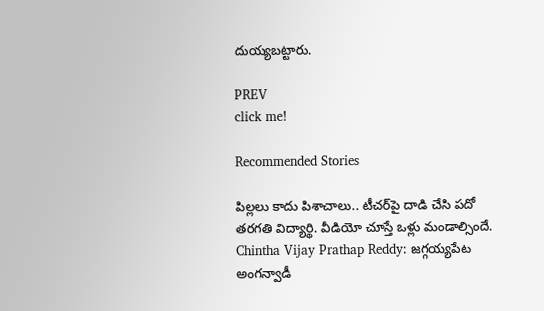దుయ్యబట్టారు.

PREV
click me!

Recommended Stories

పిల్ల‌లు కాదు పిశాచాలు.. టీచ‌ర్‌పై దాడి చేసి ప‌దో త‌ర‌గ‌తి విద్యార్థి. వీడియో చూస్తే ఒళ్లు మండాల్సిందే.
Chintha Vijay Prathap Reddy: జగ్గయ్యపేట అంగన్వాడీ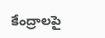కేంద్రాలపై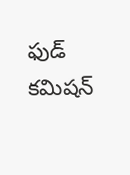ఫుడ్ కమిషన్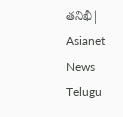తనిఖీ| Asianet News Telugu